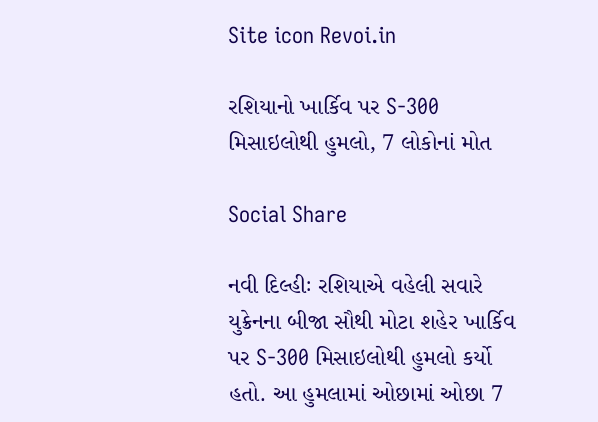Site icon Revoi.in

રશિયાનો ખાર્કિવ પર S-300 મિસાઇલોથી હુમલો, 7 લોકોનાં મોત

Social Share

નવી દિલ્હીઃ રશિયાએ વહેલી સવારે યુક્રેનના બીજા સૌથી મોટા શહેર ખાર્કિવ પર S-300 મિસાઇલોથી હુમલો કર્યો હતો. આ હુમલામાં ઓછામાં ઓછા 7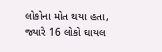લોકોના મોત થયા હતા, જ્યારે 16 લોકો ઘાયલ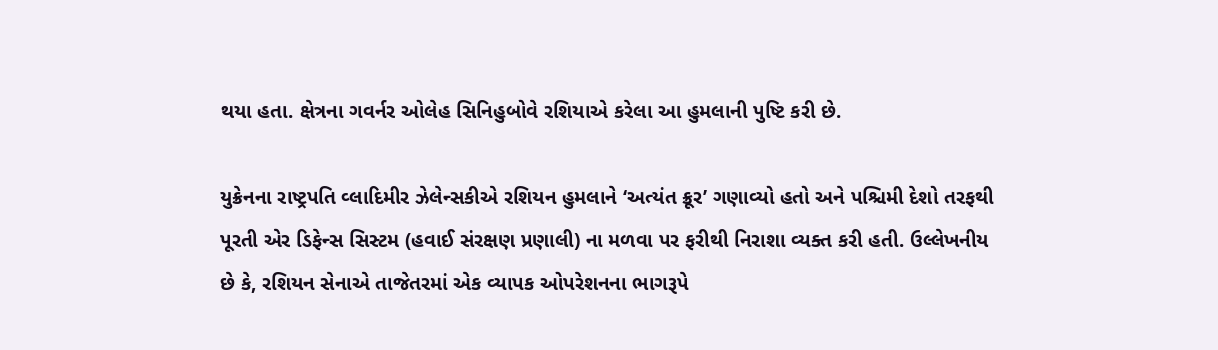થયા હતા. ક્ષેત્રના ગવર્નર ઓલેહ સિનિહુબોવે રશિયાએ કરેલા આ હુમલાની પુષ્ટિ કરી છે.

યુક્રેનના રાષ્ટ્રપતિ વ્લાદિમીર ઝેલેન્સકીએ રશિયન હુમલાને ‘અત્યંત ક્રૂર’ ગણાવ્યો હતો અને પશ્ચિમી દેશો તરફથી પૂરતી એર ડિફેન્સ સિસ્ટમ (હવાઈ સંરક્ષણ પ્રણાલી) ના મળવા પર ફરીથી નિરાશા વ્યક્ત કરી હતી. ઉલ્લેખનીય છે કે, રશિયન સેનાએ તાજેતરમાં એક વ્યાપક ઓપરેશનના ભાગરૂપે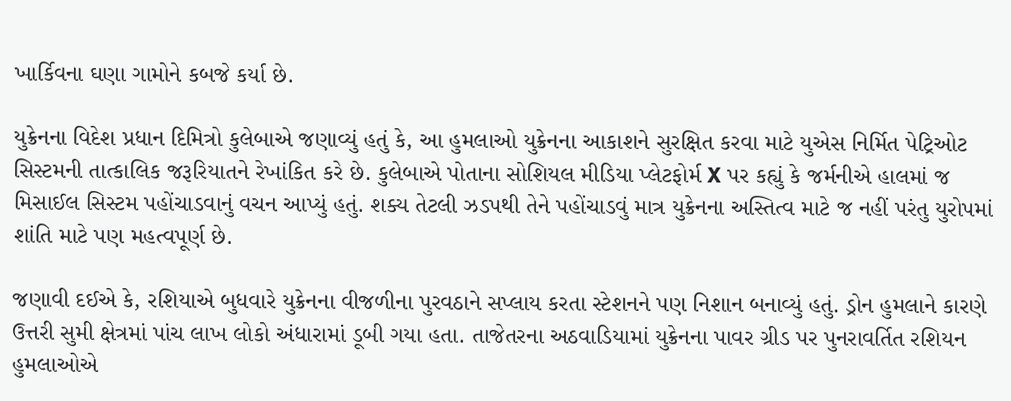ખાર્કિવના ઘણા ગામોને કબજે કર્યા છે.

યુક્રેનના વિદેશ પ્રધાન દિમિત્રો કુલેબાએ જણાવ્યું હતું કે, આ હુમલાઓ યુક્રેનના આકાશને સુરક્ષિત કરવા માટે યુએસ નિર્મિત પેટ્રિઓટ સિસ્ટમની તાત્કાલિક જરૂરિયાતને રેખાંકિત કરે છે. કુલેબાએ પોતાના સોશિયલ મીડિયા પ્લેટફોર્મ X પર કહ્યું કે જર્મનીએ હાલમાં જ મિસાઈલ સિસ્ટમ પહોંચાડવાનું વચન આપ્યું હતું. શક્ય તેટલી ઝડપથી તેને પહોંચાડવું માત્ર યુક્રેનના અસ્તિત્વ માટે જ નહીં પરંતુ યુરોપમાં શાંતિ માટે પણ મહત્વપૂર્ણ છે.

જણાવી દઈએ કે, રશિયાએ બુધવારે યુક્રેનના વીજળીના પુરવઠાને સપ્લાય કરતા સ્ટેશનને પણ નિશાન બનાવ્યું હતું. ડ્રોન હુમલાને કારણે ઉત્તરી સુમી ક્ષેત્રમાં પાંચ લાખ લોકો અંધારામાં ડૂબી ગયા હતા. તાજેતરના અઠવાડિયામાં યુક્રેનના પાવર ગ્રીડ પર પુનરાવર્તિત રશિયન હુમલાઓએ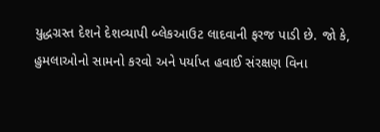યુદ્ધગ્રસ્ત દેશને દેશવ્યાપી બ્લેકઆઉટ લાદવાની ફરજ પાડી છે. જો કે, હુમલાઓનો સામનો કરવો અને પર્યાપ્ત હવાઈ સંરક્ષણ વિના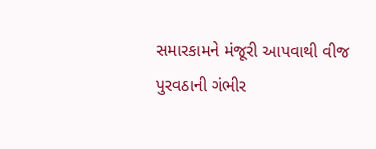સમારકામને મંજૂરી આપવાથી વીજ પુરવઠાની ગંભીર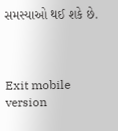સમસ્યાઓ થઈ શકે છે.



Exit mobile version